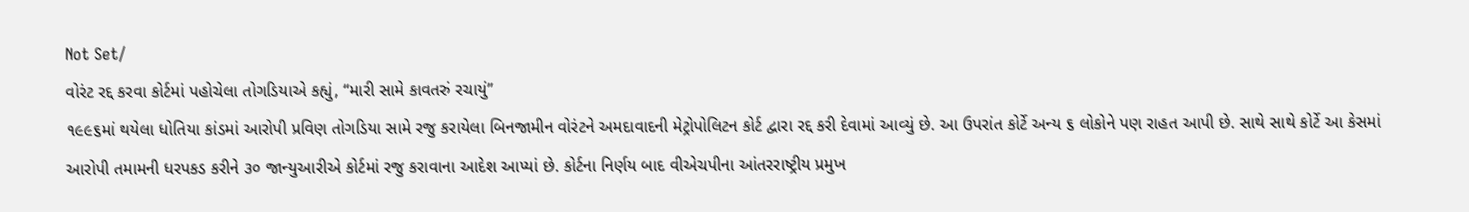Not Set/
વોરંટ રદ્દ કરવા કોર્ટમાં પહોચેલા તોગડિયાએ કહ્યું, “મારી સામે કાવતરું રચાયું”
૧૯૯૬માં થયેલા ધોતિયા કાંડમાં આરોપી પ્રવિણ તોગડિયા સામે રજુ કરાયેલા બિનજામીન વોરંટને અમદાવાદની મેટ્રોપોલિટન કોર્ટ દ્વારા રદ્દ કરી દેવામાં આવ્યું છે. આ ઉપરાંત કોર્ટે અન્ય ૬ લોકોને પણ રાહત આપી છે. સાથે સાથે કોર્ટે આ કેસમાં આરોપી તમામની ધરપકડ કરીને ૩૦ જાન્યુઆરીએ કોર્ટમાં રજુ કરાવાના આદેશ આપ્યાં છે. કોર્ટના નિર્ણય બાદ વીએચપીના આંતરરાષ્ટ્રીય પ્રમુખ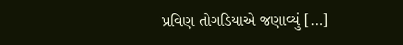પ્રવિણ તોગડિયાએ જણાવ્યું […]